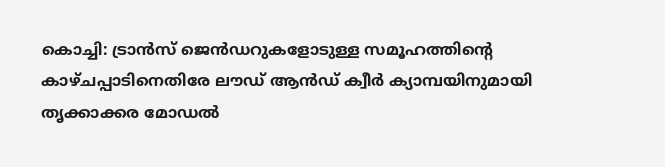കൊച്ചി: ട്രാൻസ് ജെൻഡറുകളോടുള്ള സമൂഹത്തിന്റെ കാഴ്ചപ്പാടിനെതിരേ ലൗഡ് ആൻഡ് ക്വീർ ക്യാമ്പയിനുമായി തൃക്കാക്കര മോഡൽ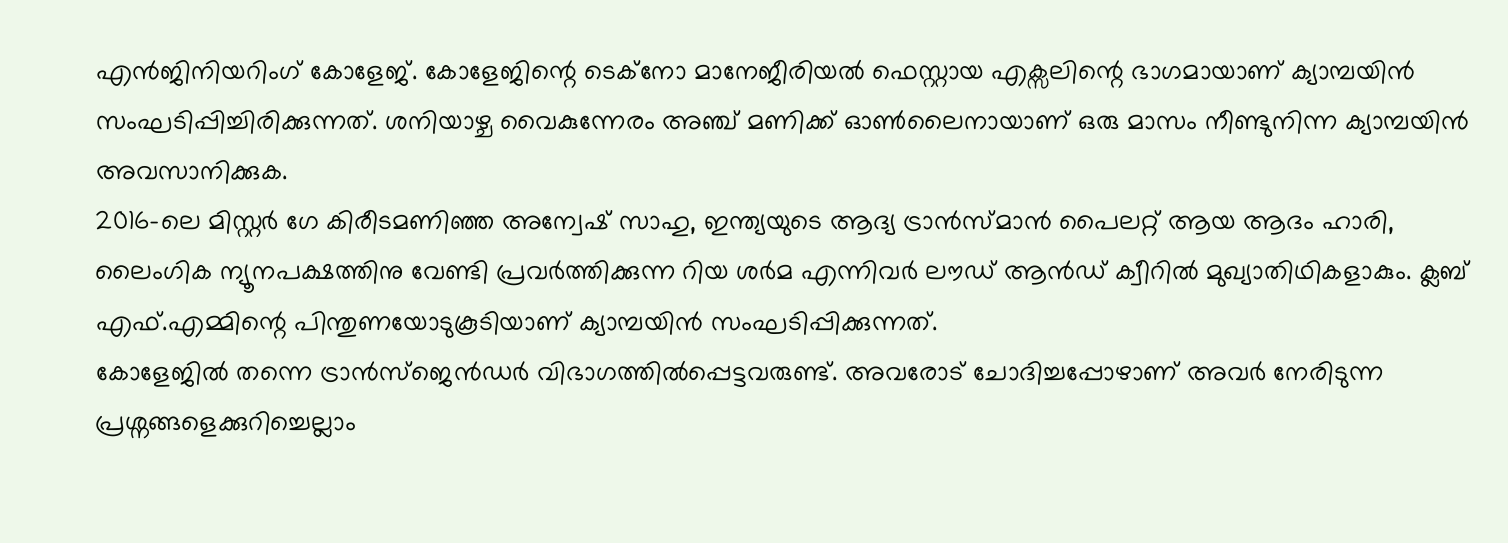എൻജിനിയറിംഗ് കോളേജ്. കോളേജിന്റെ ടെക്നോ മാനേജീരിയൽ ഫെസ്റ്റായ എക്സലിന്റെ ഭാഗമായാണ് ക്യാമ്പയിൻ സംഘടിപ്പിച്ചിരിക്കുന്നത്. ശനിയാഴ്ച വൈകുന്നേരം അഞ്ച് മണിക്ക് ഓൺലൈനായാണ് ഒരു മാസം നീണ്ടുനിന്ന ക്യാമ്പയിൻ അവസാനിക്കുക.
2016-ലെ മിസ്റ്റർ ഗേ കിരീടമണിഞ്ഞ അന്വേഷ് സാഹു, ഇന്ത്യയുടെ ആദ്യ ട്രാൻസ്മാൻ പൈലറ്റ് ആയ ആദം ഹാരി, ലൈംഗിക ന്യൂനപക്ഷത്തിനു വേണ്ടി പ്രവർത്തിക്കുന്ന റിയ ശർമ എന്നിവർ ലൗഡ് ആൻഡ് ക്വീറിൽ മുഖ്യാതിഥികളാകും. ക്ലബ് എഫ്.എമ്മിന്റെ പിന്തുണയോടുകൂടിയാണ് ക്യാമ്പയിൻ സംഘടിപ്പിക്കുന്നത്.
കോളേജിൽ തന്നെ ട്രാൻസ്ജെൻഡർ വിഭാഗത്തിൽപ്പെട്ടവരുണ്ട്. അവരോട് ചോദിച്ചപ്പോഴാണ് അവർ നേരിടുന്ന പ്രശ്നങ്ങളെക്കുറിച്ചെല്ലാം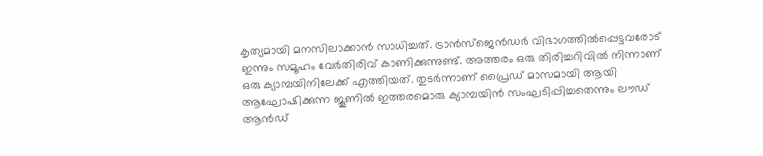കൃത്യമായി മനസിലാക്കാൻ സാധിച്ചത്. ട്രാൻസ്ജെൻഡർ വിഭാഗത്തിൽപ്പെട്ടവരോട് ഇന്നും സമൂഹം വേർതിരിവ് കാണിക്കുന്നുണ്ട്. അത്തരം ഒരു തിരിച്ചറിവിൽ നിന്നാണ് ഒരു ക്യാമ്പയിനിലേക്ക് എത്തിയത്. തുടർന്നാണ് പ്രൈഡ് മാസമായി ആയി ആഘോഷിക്കുന്ന ജൂണിൽ ഇത്തരമൊരു ക്യാമ്പയിൻ സംഘടിപ്പിച്ചതെന്നും ലൗഡ് ആൻഡ്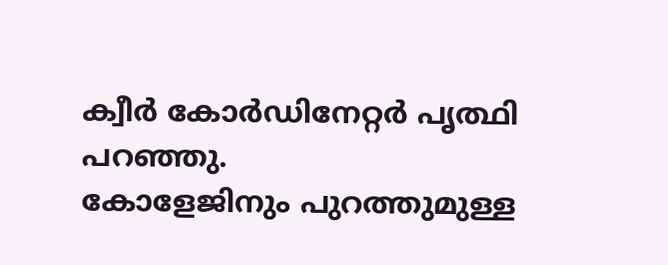ക്വീർ കോർഡിനേറ്റർ പൃത്ഥി പറഞ്ഞു.
കോളേജിനും പുറത്തുമുള്ള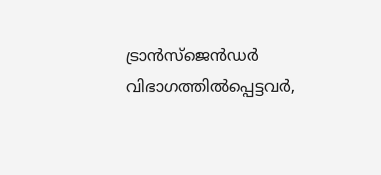ട്രാൻസ്ജെൻഡർ വിഭാഗത്തിൽപ്പെട്ടവർ,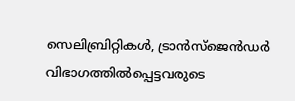സെലിബ്രിറ്റികൾ, ട്രാൻസ്ജെൻഡർ വിഭാഗത്തിൽപ്പെട്ടവരുടെ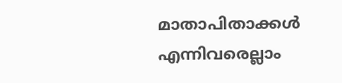മാതാപിതാക്കൾ എന്നിവരെല്ലാം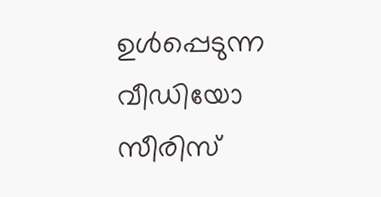ഉൾപ്പെടുന്ന വീഡിയോ സീരിസ്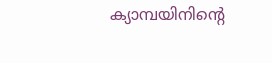ക്യാമ്പയിനിന്റെ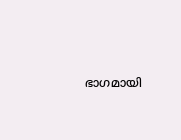ഭാഗമായി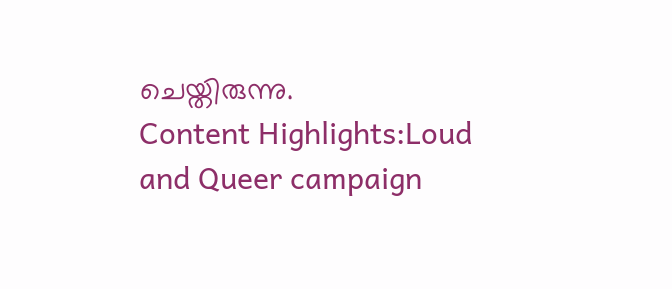ചെയ്തിരുന്നു.
Content Highlights:Loud and Queer campaign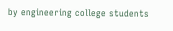by engineering college students